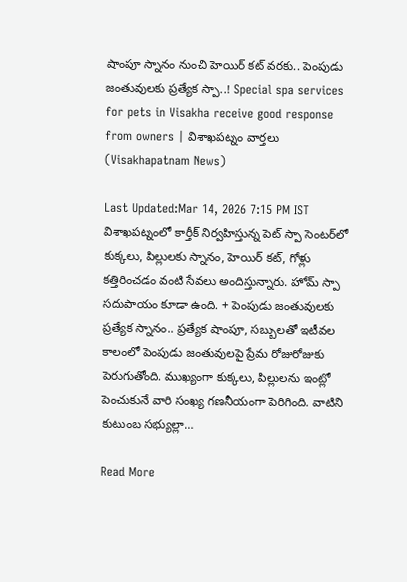షాంపూ స్నానం నుంచి హెయిర్ కట్ వరకు.. పెంపుడు జంతువులకు ప్రత్యేక స్పా..! Special spa services for pets in Visakha receive good response from owners | విశాఖపట్నం వార్తలు (Visakhapatnam News)

Last Updated:Mar 14, 2026 7:15 PM IST విశాఖపట్నంలో కార్తీక్ నిర్వహిస్తున్న పెట్ స్పా సెంటర్‌లో కుక్కలు, పిల్లులకు స్నానం, హెయిర్ కట్, గోళ్లు కత్తిరించడం వంటి సేవలు అందిస్తున్నారు. హోమ్ స్పా సదుపాయం కూడా ఉంది. + పెంపుడు జంతువులకు ప్రత్యేక స్నానం.. ప్రత్యేక షాంపూ, సబ్బులతో ఇటీవల కాలంలో పెంపుడు జంతువులపై ప్రేమ రోజురోజుకు పెరుగుతోంది. ముఖ్యంగా కుక్కలు, పిల్లులను ఇంట్లో పెంచుకునే వారి సంఖ్య గణనీయంగా పెరిగింది. వాటిని కుటుంబ సభ్యుల్లా…

Read More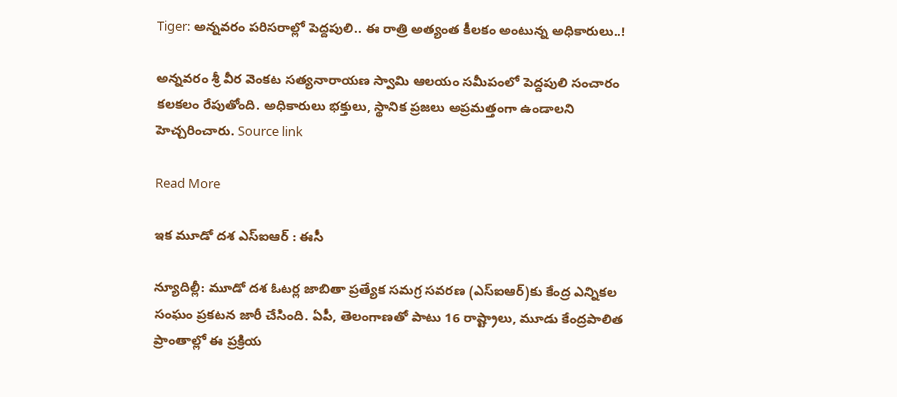Tiger: అన్నవరం పరిసరాల్లో పెద్దపులి.. ఈ రాత్రి అత్యంత కీలకం అంటున్న అధికారులు..!

అన్నవరం శ్రీ వీర వెంకట సత్యనారాయణ స్వామి ఆలయం సమీపంలో పెద్దపులి సంచారం కలకలం రేపుతోంది. అధికారులు భక్తులు, స్థానిక ప్రజలు అప్రమత్తంగా ఉండాలని హెచ్చరించారు. Source link

Read More

ఇక మూడో దశ ఎస్‌ఐఆర్ : ఈసీ

న్యూదిల్లీ: మూడో దశ ఓటర్ల జాబితా ప్రత్యేక సమగ్ర సవరణ (ఎస్‌ఐఆర్)కు కేంద్ర ఎన్నికల సంఘం ప్రకటన జారీ చేసింది. ఏపీ, తెలంగాణతో పాటు 16 రాష్ట్రాలు, మూడు కేంద్రపాలిత ప్రాంతాల్లో ఈ ప్రక్రియ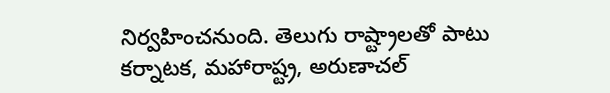నిర్వహించనుంది. తెలుగు రాష్ట్రాలతో పాటు కర్నాటక, మహారాష్ట్ర, అరుణాచల్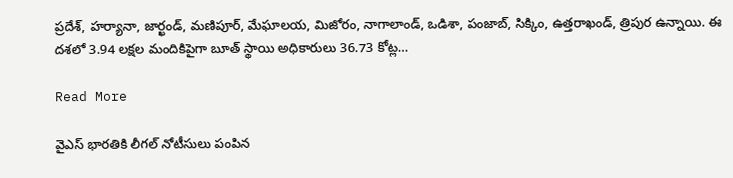ప్రదేశ్, హర్యానా, జార్ఖండ్, మణిపూర్, మేఘాలయ, మిజోరం, నాగాలాండ్, ఒడిశా, పంజాబ్, సిక్కిం, ఉత్తరాఖండ్, త్రిపుర ఉన్నాయి. ఈ దశలో 3.94 లక్షల మందికిపైగా బూత్ స్థాయి అధికారులు 36.73 కోట్ల…

Read More

వైఎస్ భారతికి లీగల్ నోటీసులు పంపిన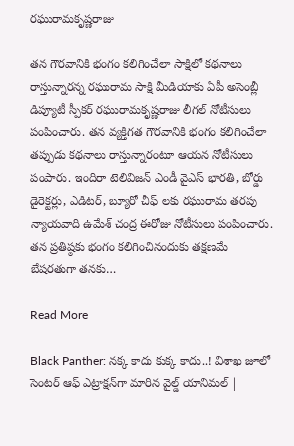రఘురామకృష్ణరాజు

తన గౌరవానికి భంగం కలిగించేలా సాక్షిలో కథనాలు రాస్తున్నారన్న రఘురామ సాక్షి మీడియాకు ఏపీ అసెంబ్లీ డిప్యూటీ స్పీకర్ రఘురామకృష్ణరాజు లీగల్ నోటీసులు పంపించారు. తన వ్యక్తిగత గౌరవానికి భంగం కలిగించేలా తప్పుడు కథనాలు రాస్తున్నారంటూ ఆయన నోటీసులు పంపారు. ఇందిరా టెలివిజన్ ఎండీ వైఎస్ భారతి, బోర్డు డైరెక్టర్లు, ఎడిటర్, బ్యూరో చీఫ్ లకు రఘురామ తరపు న్యాయవాది ఉమేశ్ చంద్ర ఈరోజు నోటీసులు పంపించారు. తన ప్రతిష్ఠకు భంగం కలిగించినందుకు తక్షణమే బేషరతుగా తనకు…

Read More

Black Panther: నక్క కాదు కుక్క కాదు..! విశాఖ జూలో సెంటర్ ఆఫ్ ఎట్రాక్షన్‌గా మారిన వైల్డ్ యానిమల్ |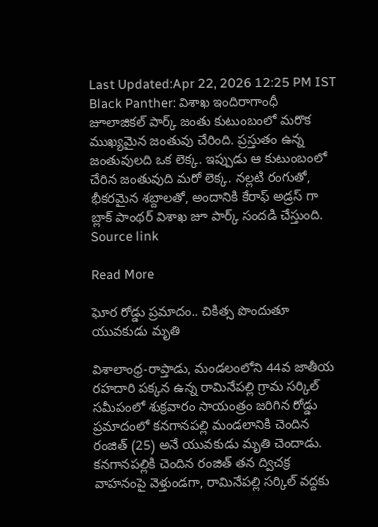Last Updated:Apr 22, 2026 12:25 PM IST Black Panther: విశాఖ ఇందిరాగాంధీ జూలాజికల్ పార్క్ జంతు కుటుంబంలో మరొక ముఖ్యమైన జంతువు చేరింది. ప్రస్తుతం ఉన్న జంతువులది ఒక లెక్క. ఇప్పుడు ఆ కుటుంబంలో చేరిన జంతువుది మరో లెక్క. నల్లటి రంగుతో, భీకరమైన శబ్దాలతో, అందానికి కేరాఫ్ అడ్రస్ గా బ్లాక్ పాంథర్ విశాఖ జూ పార్క్ సందడి చేస్తుంది. Source link

Read More

ఘోర రోడ్డు ప్రమాదం.. చికిత్స పొందుతూ యువకుడు మృతి

విశాలాంధ్ర-రాప్తాడు, మండలంలోని 44వ జాతీయ రహదారి పక్కన ఉన్న రామినేపల్లి గ్రామ సర్కిల్ సమీపంలో శుక్రవారం సాయంత్రం జరిగిన రోడ్డు ప్రమాదంలో కనగానపల్లి మండలానికి చెందిన రంజిత్ (25) అనే యువకుడు మృతి చెందాడు. కనగానపల్లికి చెందిన రంజిత్ తన ద్విచక్ర వాహనంపై వెళ్తుండగా, రామినేపల్లి సర్కిల్ వద్దకు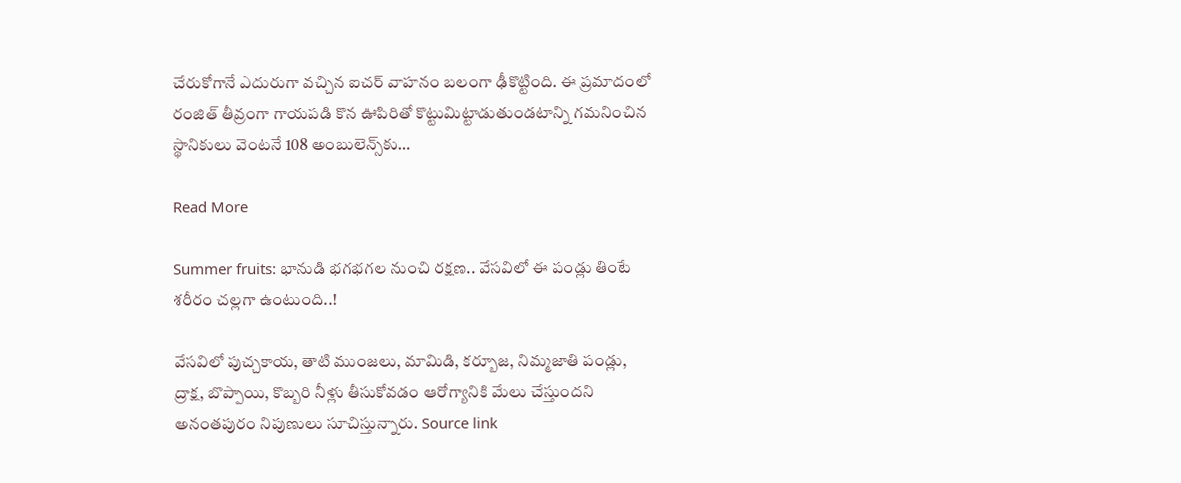చేరుకోగానే ఎదురుగా వచ్చిన ఐచర్ వాహనం బలంగా ఢీకొట్టింది. ఈ ప్రమాదంలో రంజిత్ తీవ్రంగా గాయపడి కొన ఊపిరితో కొట్టుమిట్టాడుతుండటాన్ని గమనించిన స్థానికులు వెంటనే 108 అంబులెన్స్‌కు…

Read More

Summer fruits: భానుడి భగభగల నుంచి రక్షణ.. వేసవిలో ఈ పండ్లు తింటే శరీరం చల్లగా ఉంటుంది..!

వేసవిలో పుచ్చకాయ, తాటి ముంజలు, మామిడి, కర్బూజ, నిమ్మజాతి పండ్లు, ద్రాక్ష, బొప్పాయి, కొబ్బరి నీళ్లు తీసుకోవడం ఆరోగ్యానికి మేలు చేస్తుందని అనంతపురం నిపుణులు సూచిస్తున్నారు. Source link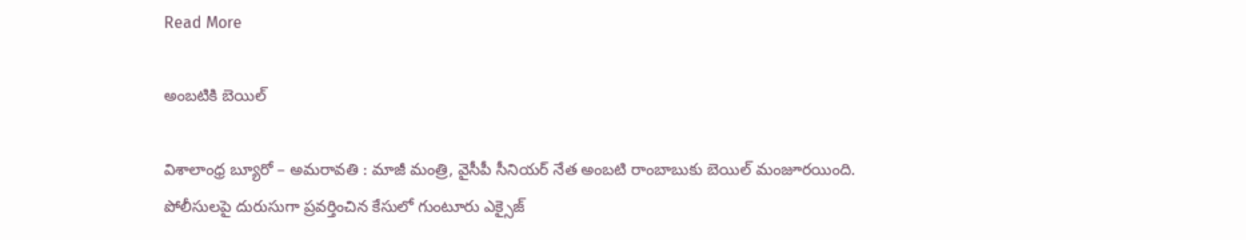Read More

అంబటికి బెయిల్

విశాలాంధ్ర బ్యూరో – అమరావతి : మాజీ మంత్రి, వైసీపీ సీనియర్ నేత అంబటి రాంబాబుకు బెయిల్ మంజూరయింది. పోలీసులపై దురుసుగా ప్రవర్తించిన కేసులో గుంటూరు ఎక్సైజ్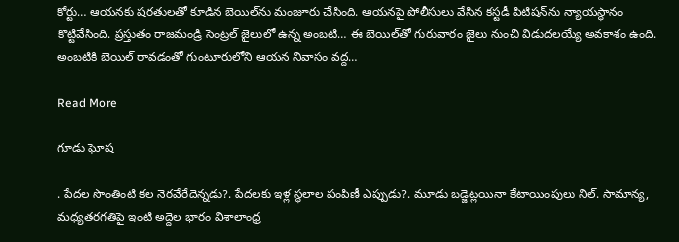కోర్టు… ఆయనకు షరతులతో కూడిన బెయిల్‌ను మంజూరు చేసింది. ఆయనపై పోలీసులు వేసిన కస్టడీ పిటిషన్‌ను న్యాయస్థానం కొట్టివేసింది. ప్రస్తుతం రాజమండ్రి సెంట్రల్ జైలులో ఉన్న అంబటి… ఈ బెయిల్‌తో గురువారం జైలు నుంచి విడుదలయ్యే అవకాశం ఉంది. అంబటికి బెయిల్ రావడంతో గుంటూరులోని ఆయన నివాసం వద్ద…

Read More

గూడు ఘోష

. పేదల సొంతింటి కల నెరవేరేదెన్నడు?. పేదలకు ఇళ్ల స్థలాల పంపిణీ ఎప్పుడు?. మూడు బడ్జెట్లయినా కేటాయింపులు నిల్. సామాన్య, మధ్యతరగతిపై ఇంటి అద్దెల భారం విశాలాంధ్ర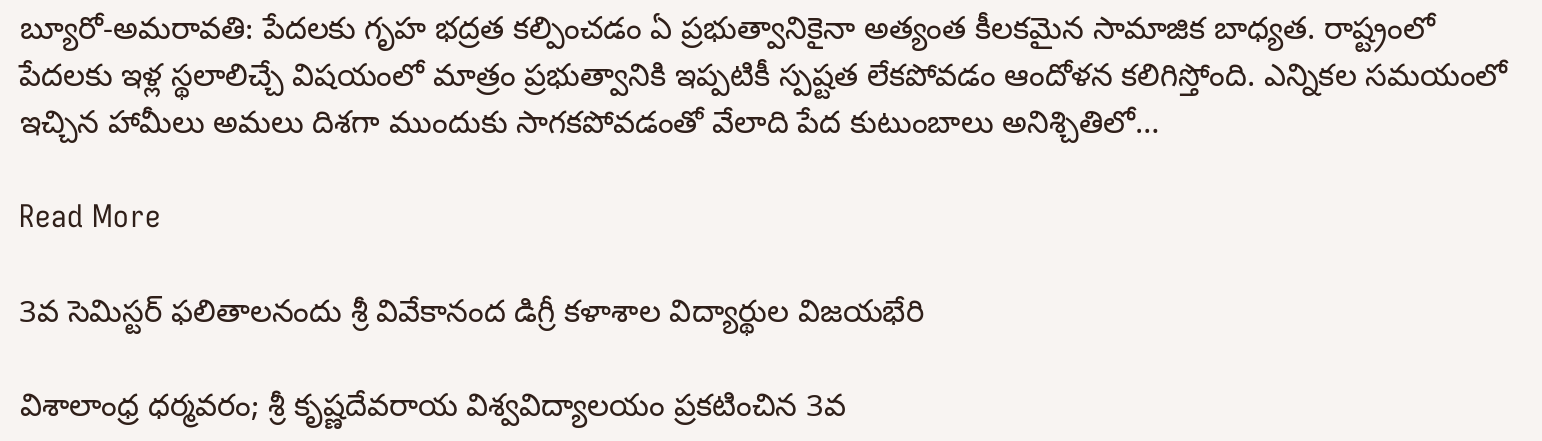బ్యూరో-అమరావతి: పేదలకు గృహ భద్రత కల్పించడం ఏ ప్రభుత్వానికైనా అత్యంత కీలకమైన సామాజిక బాధ్యత. రాష్ట్రంలో పేదలకు ఇళ్ల స్థలాలిచ్చే విషయంలో మాత్రం ప్రభుత్వానికి ఇప్పటికీ స్పష్టత లేకపోవడం ఆందోళన కలిగిస్తోంది. ఎన్నికల సమయంలో ఇచ్చిన హామీలు అమలు దిశగా ముందుకు సాగకపోవడంతో వేలాది పేద కుటుంబాలు అనిశ్చితిలో…

Read More

3వ సెమిస్టర్ ఫలితాలనందు శ్రీ వివేకానంద డిగ్రీ కళాశాల విద్యార్థుల విజయభేరి

విశాలాంధ్ర ధర్మవరం; శ్రీ కృష్ణదేవరాయ విశ్వవిద్యాలయం ప్రకటించిన 3వ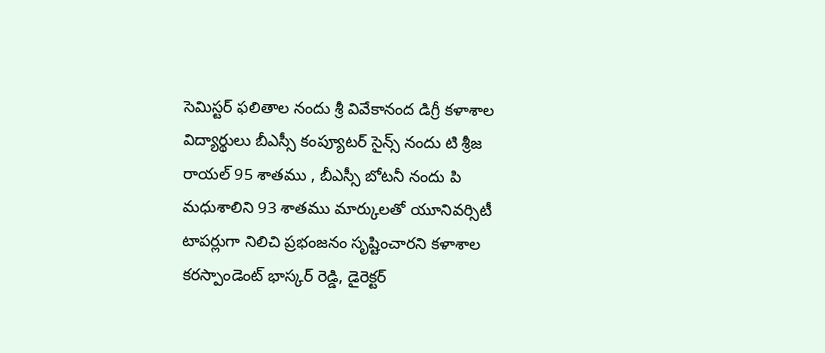సెమిస్టర్ ఫలితాల నందు శ్రీ వివేకానంద డిగ్రీ కళాశాల విద్యార్థులు బీఎస్సీ కంప్యూటర్ సైన్స్ నందు టి శ్రీజ రాయల్ 95 శాతము , బీఎస్సీ బోటనీ నందు పి మధుశాలిని 93 శాతము మార్కులతో యూనివర్సిటీ టాపర్లుగా నిలిచి ప్రభంజనం సృష్టించారని కళాశాల కరస్పాండెంట్ భాస్కర్ రెడ్డి, డైరెక్టర్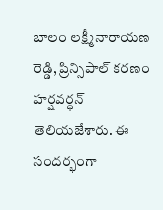బాలం లక్ష్మీనారాయణ రెడ్డి, ప్రిన్సిపాల్ కరణం హర్షవర్ధన్ తెలియజేశారు. ఈ సందర్భంగా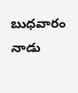బుధవారం నాడు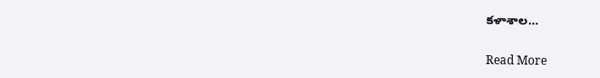కళాశాల…

Read More